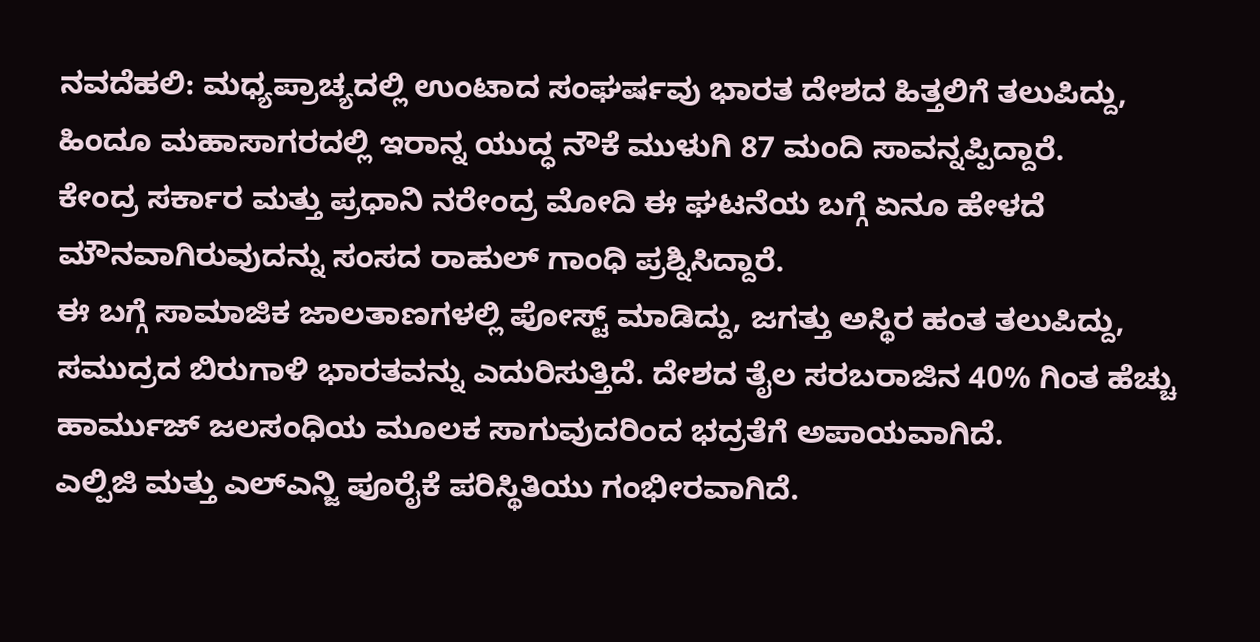ನವದೆಹಲಿ: ಮಧ್ಯಪ್ರಾಚ್ಯದಲ್ಲಿ ಉಂಟಾದ ಸಂಘರ್ಷವು ಭಾರತ ದೇಶದ ಹಿತ್ತಲಿಗೆ ತಲುಪಿದ್ದು, ಹಿಂದೂ ಮಹಾಸಾಗರದಲ್ಲಿ ಇರಾನ್ನ ಯುದ್ಧ ನೌಕೆ ಮುಳುಗಿ 87 ಮಂದಿ ಸಾವನ್ನಪ್ಪಿದ್ದಾರೆ.
ಕೇಂದ್ರ ಸರ್ಕಾರ ಮತ್ತು ಪ್ರಧಾನಿ ನರೇಂದ್ರ ಮೋದಿ ಈ ಘಟನೆಯ ಬಗ್ಗೆ ಏನೂ ಹೇಳದೆ ಮೌನವಾಗಿರುವುದನ್ನು ಸಂಸದ ರಾಹುಲ್ ಗಾಂಧಿ ಪ್ರಶ್ನಿಸಿದ್ದಾರೆ.
ಈ ಬಗ್ಗೆ ಸಾಮಾಜಿಕ ಜಾಲತಾಣಗಳಲ್ಲಿ ಪೋಸ್ಟ್ ಮಾಡಿದ್ದು, ಜಗತ್ತು ಅಸ್ಥಿರ ಹಂತ ತಲುಪಿದ್ದು, ಸಮುದ್ರದ ಬಿರುಗಾಳಿ ಭಾರತವನ್ನು ಎದುರಿಸುತ್ತಿದೆ. ದೇಶದ ತೈಲ ಸರಬರಾಜಿನ 40% ಗಿಂತ ಹೆಚ್ಚು ಹಾರ್ಮುಜ್ ಜಲಸಂಧಿಯ ಮೂಲಕ ಸಾಗುವುದರಿಂದ ಭದ್ರತೆಗೆ ಅಪಾಯವಾಗಿದೆ.
ಎಲ್ಪಿಜಿ ಮತ್ತು ಎಲ್ಎನ್ಜಿ ಪೂರೈಕೆ ಪರಿಸ್ಥಿತಿಯು ಗಂಭೀರವಾಗಿದೆ.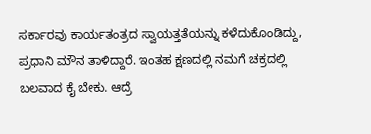ಸರ್ಕಾರವು ಕಾರ್ಯತಂತ್ರದ ಸ್ವಾಯತ್ತತೆಯನ್ನು ಕಳೆದುಕೊಂಡಿದ್ದು, ಪ್ರಧಾನಿ ಮೌನ ತಾಳಿದ್ದಾರೆ. ಇಂತಹ ಕ್ಷಣದಲ್ಲಿ ನಮಗೆ ಚಕ್ರದಲ್ಲಿ ಬಲವಾದ ಕೈ ಬೇಕು. ಆದ್ರೆ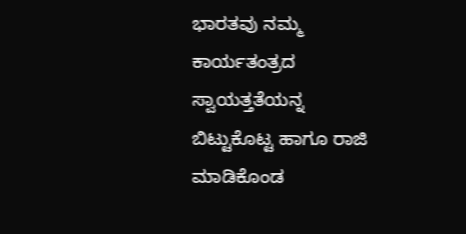ಭಾರತವು ನಮ್ಮ ಕಾರ್ಯತಂತ್ರದ ಸ್ವಾಯತ್ತತೆಯನ್ನ ಬಿಟ್ಟುಕೊಟ್ಟ ಹಾಗೂ ರಾಜಿ ಮಾಡಿಕೊಂಡ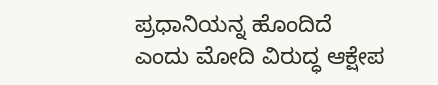ಪ್ರಧಾನಿಯನ್ನ ಹೊಂದಿದೆ ಎಂದು ಮೋದಿ ವಿರುದ್ಧ ಆಕ್ಷೇಪ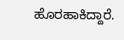ಹೊರಹಾಕಿದ್ದಾರೆ.